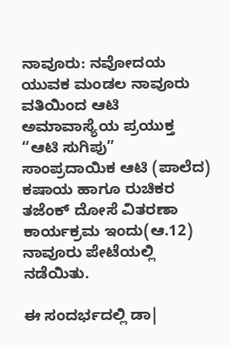ನಾವೂರು: ನವೋದಯ ಯುವಕ ಮಂಡಲ ನಾವೂರು ವತಿಯಿಂದ ಆಟಿ ಅಮಾವಾಸ್ಯೆಯ ಪ್ರಯುಕ್ತ “ಆಟಿ ಸುಗಿಪು” ಸಾಂಪ್ರದಾಯಿಕ ಆಟಿ (ಪಾಲೆದ) ಕಷಾಯ ಹಾಗೂ ರುಚಿಕರ ತಜೆಂಕ್ ದೋಸೆ ವಿತರಣಾ ಕಾರ್ಯಕ್ರಮ ಇಂದು(ಆ.12) ನಾವೂರು ಪೇಟೆಯಲ್ಲಿ ನಡೆಯಿತು.

ಈ ಸಂದರ್ಭದಲ್ಲಿ ಡಾ|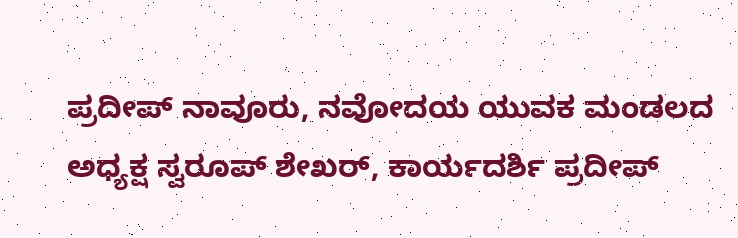ಪ್ರದೀಪ್ ನಾವೂರು, ನವೋದಯ ಯುವಕ ಮಂಡಲದ ಅಧ್ಯಕ್ಷ ಸ್ವರೂಪ್ ಶೇಖರ್, ಕಾರ್ಯದರ್ಶಿ ಪ್ರದೀಪ್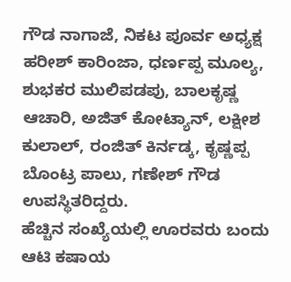ಗೌಡ ನಾಗಾಜೆ, ನಿಕಟ ಪೂರ್ವ ಅಧ್ಯಕ್ಷ ಹರೀಶ್ ಕಾರಿಂಜಾ, ಧರ್ಣಪ್ಪ ಮೂಲ್ಯ, ಶುಭಕರ ಮುಲಿಪಡಪು, ಬಾಲಕೃಷ್ಣ ಆಚಾರಿ, ಅಜಿತ್ ಕೋಟ್ಯಾನ್, ಲಕ್ಷೀಶ ಕುಲಾಲ್, ರಂಜಿತ್ ಕಿರ್ನಡ್ಕ, ಕೃಷ್ಣಪ್ಪ ಬೊಂಟ್ರ ಪಾಲು, ಗಣೇಶ್ ಗೌಡ ಉಪಸ್ಥಿತರಿದ್ದರು.
ಹೆಚ್ಚಿನ ಸಂಖ್ಯೆಯಲ್ಲಿ ಊರವರು ಬಂದು ಆಟಿ ಕಷಾಯ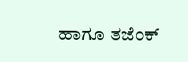ಹಾಗೂ ತಜೆಂಕ್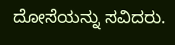ದೋಸೆಯನ್ನು ಸವಿದರು.